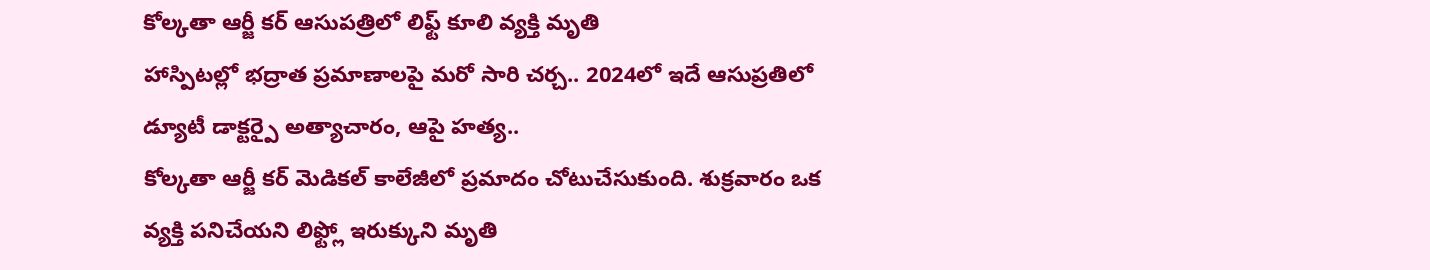కోల్కతా ఆర్జీ కర్ ఆసుపత్రిలో లిఫ్ట్ కూలి వ్యక్తి మృతి
హాస్పిటల్లో భద్రాత ప్రమాణాలపై మరో సారి చర్చ.. 2024లో ఇదే ఆసుప్రతిలో డ్యూటీ డాక్టర్పై అత్యాచారం, ఆపై హత్య..
కోల్కతా ఆర్జీ కర్ మెడికల్ కాలేజీలో ప్రమాదం చోటుచేసుకుంది. శుక్రవారం ఒక వ్యక్తి పనిచేయని లిఫ్ట్లో ఇరుక్కుని మృతి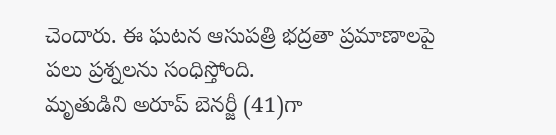చెందారు. ఈ ఘటన ఆసుపత్రి భద్రతా ప్రమాణాలపై పలు ప్రశ్నలను సంధిస్తోంది.
మృతుడిని అరూప్ బెనర్జీ (41)గా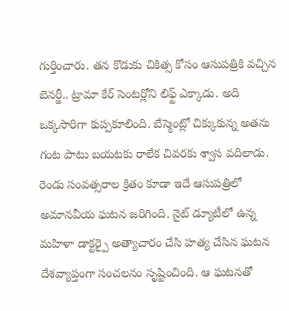గుర్తించారు. తన కొడుకు చికిత్స కోసం ఆసుపత్రికి వచ్చిన బెనర్జీ.. ట్రామా కేర్ సెంటర్లోని లిఫ్ట్ ఎక్కాడు. అది ఒక్కసారిగా కుప్పకూలింది. బేస్మెంట్లో చిక్కుకున్న అతను గంట పాటు బయటకు రాలేక చివరకు శ్వాస వదిలాడు.
రెండు సంవత్సరాల క్రితం కూడా ఇదే ఆసుపత్రిలో అమానవీయ ఘటన జరిగింది. నైట్ డ్యూటీలో ఉన్న మహిళా డాక్టర్పై అత్యాచారం చేసి హత్య చేసిన ఘటన దేశవ్యాప్తంగా సంచలనం సృష్టించింది. ఆ ఘటనతో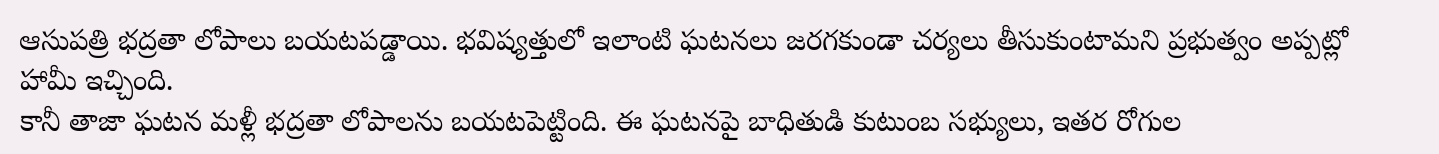ఆసుపత్రి భద్రతా లోపాలు బయటపడ్డాయి. భవిష్యత్తులో ఇలాంటి ఘటనలు జరగకుండా చర్యలు తీసుకుంటామని ప్రభుత్వం అప్పట్లో హామీ ఇచ్చింది.
కానీ తాజా ఘటన మళ్లీ భద్రతా లోపాలను బయటపెట్టింది. ఈ ఘటనపై బాధితుడి కుటుంబ సభ్యులు, ఇతర రోగుల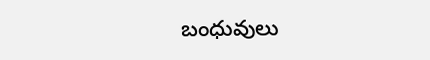బంధువులు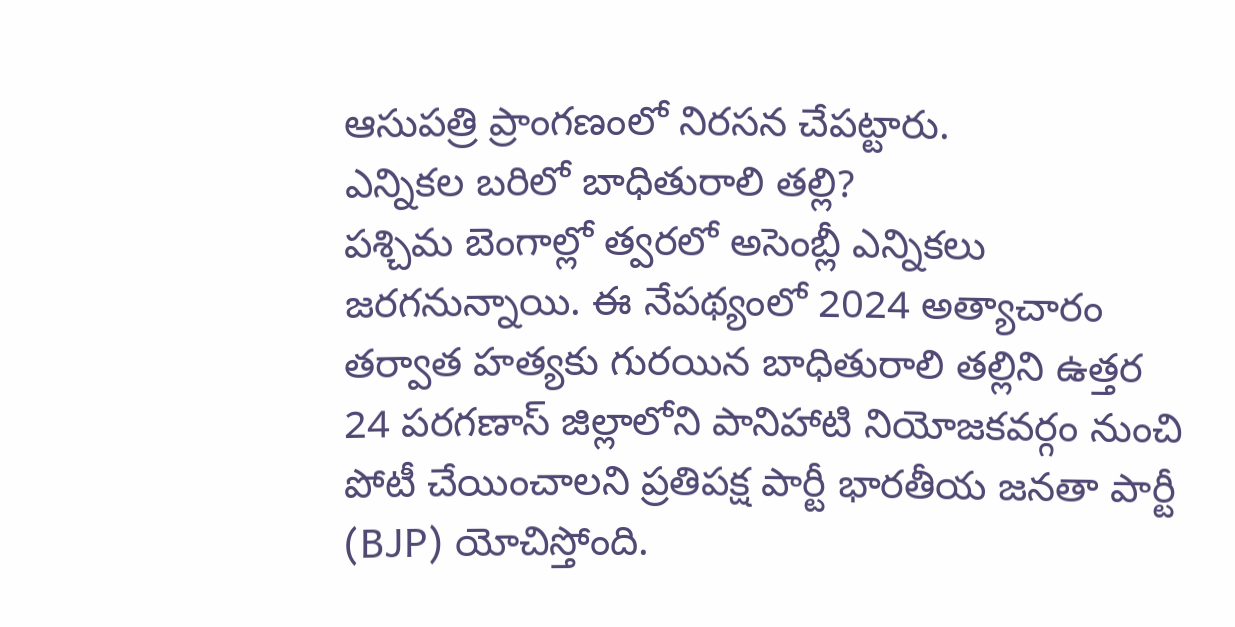ఆసుపత్రి ప్రాంగణంలో నిరసన చేపట్టారు.
ఎన్నికల బరిలో బాధితురాలి తల్లి?
పశ్చిమ బెంగాల్లో త్వరలో అసెంబ్లీ ఎన్నికలు జరగనున్నాయి. ఈ నేపథ్యంలో 2024 అత్యాచారం తర్వాత హత్యకు గురయిన బాధితురాలి తల్లిని ఉత్తర 24 పరగణాస్ జిల్లాలోని పానిహాటి నియోజకవర్గం నుంచి పోటీ చేయించాలని ప్రతిపక్ష పార్టీ భారతీయ జనతా పార్టీ (BJP) యోచిస్తోంది.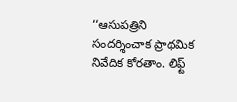‘‘ఆసుపత్రిని సందర్శించాక ప్రాథమిక నివేదిక కోరతాం. లిఫ్ట్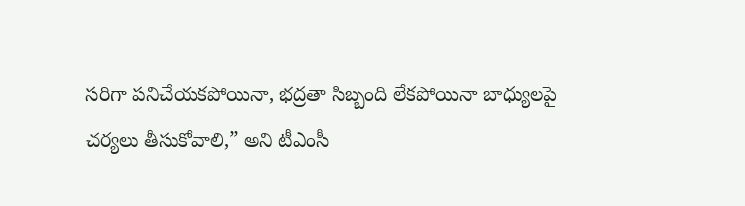సరిగా పనిచేయకపోయినా, భద్రతా సిబ్బంది లేకపోయినా బాధ్యులపై చర్యలు తీసుకోవాలి,” అని టీఎంసీ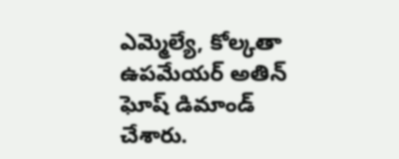ఎమ్మెల్యే, కోల్కతా ఉపమేయర్ అతిన్ ఘోష్ డిమాండ్ చేశారు.